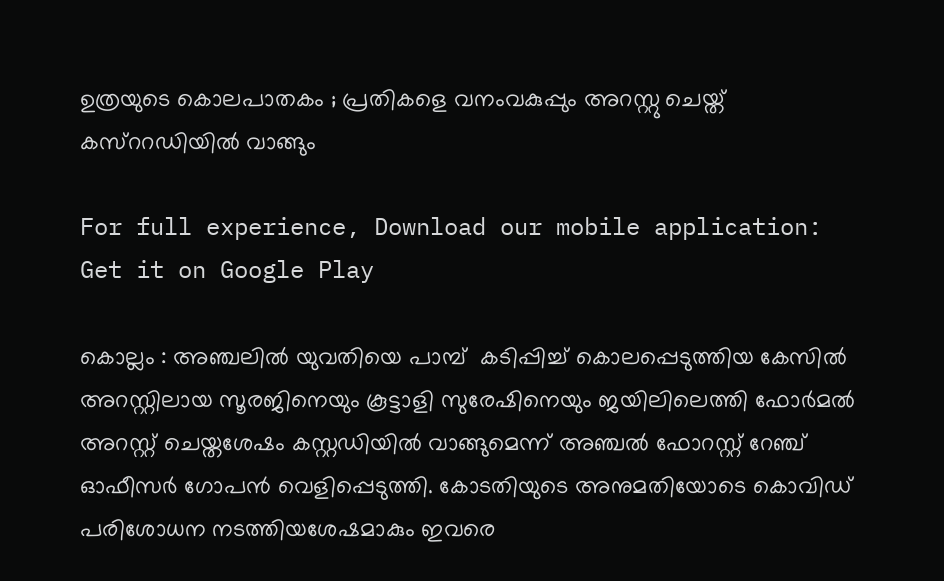ഉത്രയുടെ കൊലപാതകം ; പ്രതികളെ വനംവകുപ്പും അറസ്റ്റു ചെയ്ത് കസ്‌ററഡിയില്‍ വാങ്ങും

For full experience, Download our mobile application:
Get it on Google Play

കൊല്ലം : അഞ്ചലില്‍ യുവതിയെ പാമ്പ്‌  കടിപ്പിച്ച്‌ കൊലപ്പെടുത്തിയ കേസില്‍ അറസ്റ്റിലായ സൂരജിനെയും കൂട്ടാളി സുരേഷിനെയും ജയിലിലെത്തി ഫോര്‍‌മല്‍ അറസ്റ്റ് ചെയ്തശേഷം കസ്റ്റഡിയില്‍ വാങ്ങുമെന്ന് അഞ്ചല്‍ ഫോറസ്റ്റ് റേഞ്ച് ഓഫീസര്‍ ഗോപന്‍ വെളിപ്പെടുത്തി. കോടതിയുടെ അനുമതിയോടെ കൊവിഡ് പരിശോധന നടത്തിയശേഷമാകും ഇവരെ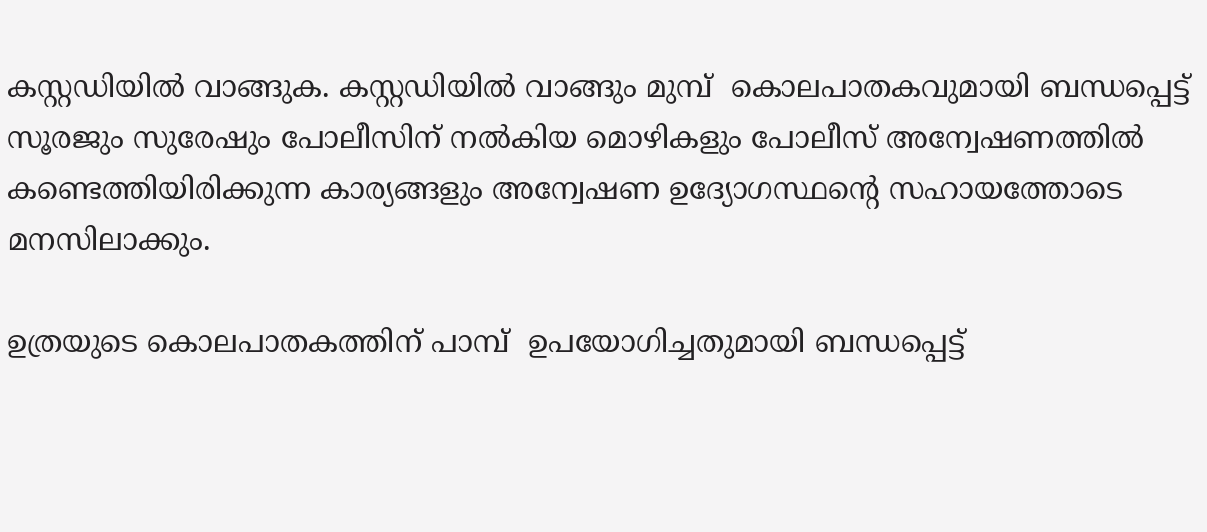കസ്റ്റഡിയില്‍ വാങ്ങുക. കസ്റ്റഡിയില്‍ വാങ്ങും മുമ്പ്  കൊലപാതകവുമായി ബന്ധപ്പെട്ട് സൂരജും സുരേഷും പോലീസിന് നല്‍കിയ മൊഴികളും പോലീസ് അന്വേഷണത്തില്‍ കണ്ടെത്തിയിരിക്കുന്ന കാര്യങ്ങളും അന്വേഷണ ഉദ്യോഗസ്ഥന്റെ സഹായത്തോടെ മനസിലാക്കും.

ഉത്രയുടെ കൊലപാതകത്തിന് പാമ്പ്‌  ഉപയോഗിച്ചതുമായി ബന്ധപ്പെട്ട്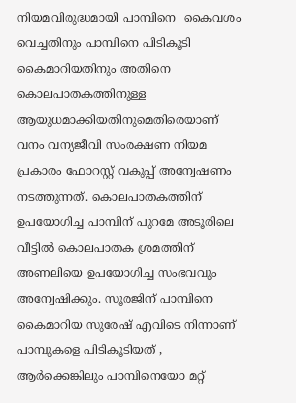നിയമവിരുദ്ധമായി പാമ്പിനെ  കൈവശം വെച്ചതിനും പാമ്പിനെ പിടികൂടി കൈമാറിയതിനും അതിനെ കൊലപാതകത്തിനുള്ള ആയുധമാക്കിയതിനുമെതിരെയാണ് വനം വന്യജീവി സംരക്ഷണ നിയമ പ്രകാരം ഫോറസ്റ്റ് വകുപ്പ് അന്വേഷണം നടത്തുന്നത്. കൊലപാതകത്തിന് ഉപയോഗിച്ച പാമ്പിന് പുറമേ അടൂരിലെ വീട്ടില്‍ കൊലപാതക ശ്രമത്തിന് അണലിയെ ഉപയോഗിച്ച സംഭവവും അന്വേഷിക്കും. സൂരജിന് പാമ്പിനെ കൈമാറിയ സുരേഷ് എവിടെ നിന്നാണ് പാമ്പുകളെ പിടികൂടിയത് , ആര്‍ക്കെങ്കിലും പാമ്പിനെയോ മറ്റ്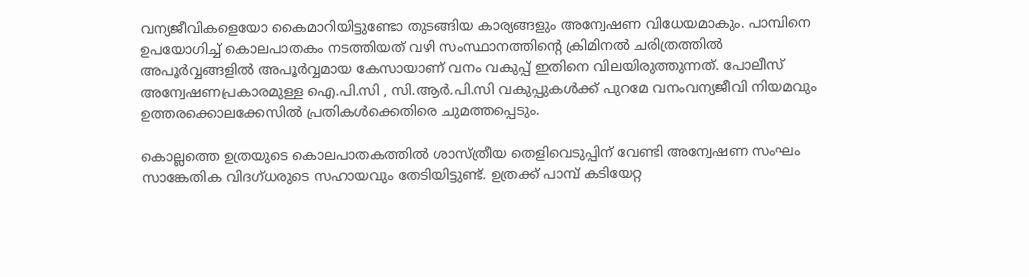വന്യജീവികളെയോ കൈമാറിയിട്ടുണ്ടോ തുടങ്ങിയ കാര്യങ്ങളും അന്വേഷണ വിധേയമാകും. പാമ്പിനെ ഉപയോഗിച്ച്‌ കൊലപാതകം നടത്തിയത് വഴി സംസ്ഥാനത്തിന്റെ ക്രിമിനല്‍ ചരിത്രത്തില്‍ അപൂര്‍വ്വങ്ങളില്‍ അപൂര്‍വ്വമായ കേസായാണ് വനം വകുപ്പ് ഇതിനെ വിലയിരുത്തുന്നത്. പോലീസ് അന്വേഷണപ്രകാരമുള്ള ഐ.പി.സി , സി.ആര്‍.പി.സി വകുപ്പുകള്‍ക്ക് പുറമേ വനംവന്യജീവി നിയമവും ഉത്തരക്കൊലക്കേസില്‍ പ്രതികള്‍ക്കെതിരെ ചുമത്തപ്പെടും.

കൊല്ലത്തെ ഉത്രയുടെ കൊലപാതകത്തില്‍ ശാസ്ത്രീയ തെളിവെടുപ്പിന് വേണ്ടി അന്വേഷണ സംഘം സാങ്കേതിക വിദഗ്ധരുടെ സഹായവും തേടിയിട്ടുണ്ട്. ഉത്രക്ക് പാമ്പ് കടിയേറ്റ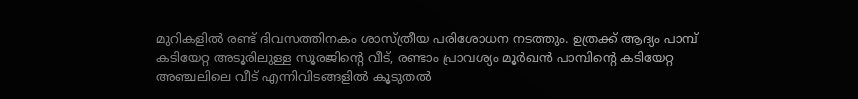മുറികളില്‍ രണ്ട് ദിവസത്തിനകം ശാസ്ത്രീയ പരിശോധന നടത്തും. ഉത്രക്ക് ആദ്യം പാമ്പ് കടിയേറ്റ അടൂരിലുള്ള സൂരജിന്റെ വീട്, രണ്ടാം പ്രാവശ്യം മൂര്‍ഖന്‍ പാമ്പിന്റെ കടിയേറ്റ അഞ്ചലിലെ വീട് എന്നിവിടങ്ങളില്‍ കൂടുതല്‍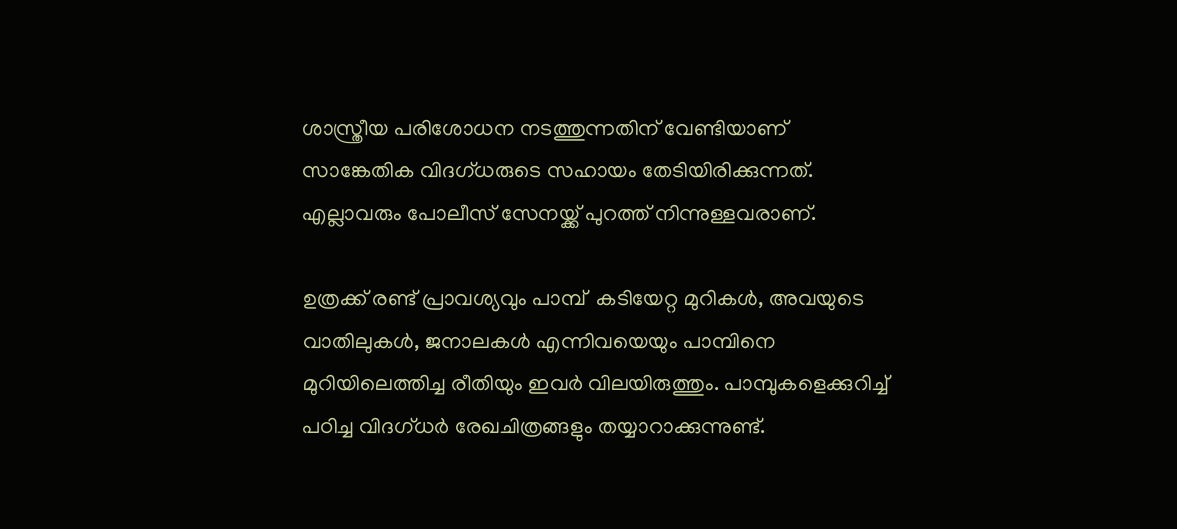ശാസ്ത്രീയ പരിശോധന നടത്തുന്നതിന് വേണ്ടിയാണ് സാങ്കേതിക വിദഗ്ധരുടെ സഹായം തേടിയിരിക്കുന്നത്. എല്ലാവരും പോലീസ് സേനയ്ക്ക് പുറത്ത് നിന്നുള്ളവരാണ്.

ഉത്രക്ക് രണ്ട് പ്രാവശ്യവും പാമ്പ്  കടിയേറ്റ മുറികള്‍, അവയുടെ വാതിലുകള്‍, ജനാലകള്‍ എന്നിവയെയും പാമ്പിനെ മുറിയിലെത്തിച്ച രീതിയും ഇവര്‍ വിലയിരുത്തും. പാമ്പുകളെക്കുറിച്ച്‌ പഠിച്ച വിദഗ്ധര്‍ രേഖചിത്രങ്ങളും തയ്യാറാക്കുന്നുണ്ട്.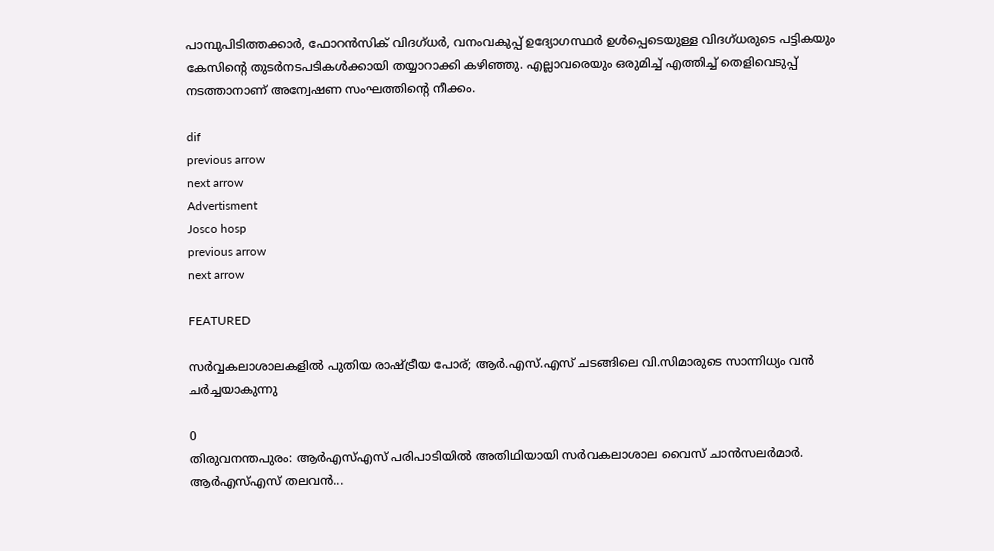പാമ്പുപിടിത്തക്കാര്‍‌, ഫോറന്‍സിക് വിദഗ്ധര്‍, വനംവകുപ്പ് ഉദ്യോഗസ്ഥര്‍ ഉള്‍പ്പെടെയുള്ള വിദഗ്ധരുടെ പട്ടികയും കേസിന്റെ തുടര്‍നടപടികള്‍ക്കായി തയ്യാറാക്കി കഴിഞ്ഞു. എല്ലാവരെയും ഒരുമിച്ച്‌ എത്തിച്ച്‌ തെളിവെടുപ്പ് നടത്താനാണ് അന്വേഷണ സംഘത്തിന്റെ നീക്കം.

dif
previous arrow
next arrow
Advertisment
Josco hosp
previous arrow
next arrow

FEATURED

സർവ്വകലാശാലകളിൽ പുതിയ രാഷ്ട്രീയ പോര്; ആർ.എസ്.എസ് ചടങ്ങിലെ വി.സിമാരുടെ സാന്നിധ്യം വൻ ചർച്ചയാകുന്നു

0
തിരുവനന്തപുരം: ആർഎസ്എസ് പരിപാടിയിൽ അതിഥിയായി സർവകലാശാല വൈസ് ചാൻസലർമാർ. ആർഎസ്എസ് തലവൻ...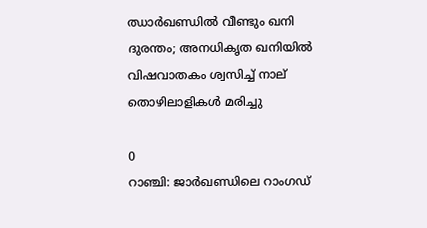ഝാർഖണ്ഡിൽ വീണ്ടും ഖനി ദുരന്തം; അനധികൃത ഖനിയിൽ വിഷവാതകം ശ്വസിച്ച് നാല് തൊഴിലാളികൾ മരിച്ചു

0
റാഞ്ചി: ജാര്‍ഖണ്ഡിലെ റാംഗഡ്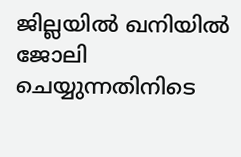ജില്ലയിൽ ഖനിയില്‍ ജോലി ചെയ്യുന്നതിനിടെ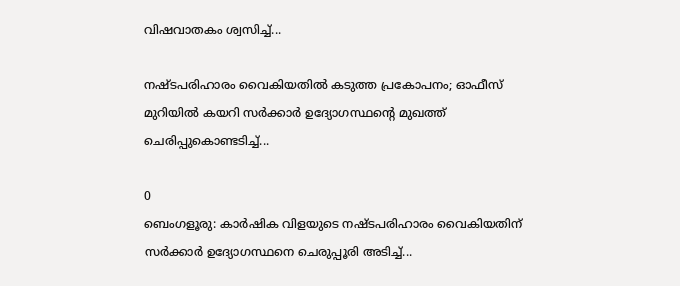വിഷവാതകം ശ്വസിച്ച്...

നഷ്ടപരിഹാരം വൈകിയതിൽ കടുത്ത പ്രകോപനം; ഓഫീസ് മുറിയിൽ കയറി സർക്കാർ ഉദ്യോഗസ്ഥന്റെ മുഖത്ത് ചെരിപ്പുകൊണ്ടടിച്ച്...

0
ബെംഗളൂരു: കാർഷിക വിളയുടെ നഷ്ടപരിഹാരം വൈകിയതിന് സര്‍ക്കാര്‍ ഉദ്യോഗസ്ഥനെ ചെരുപ്പൂരി അടിച്ച്...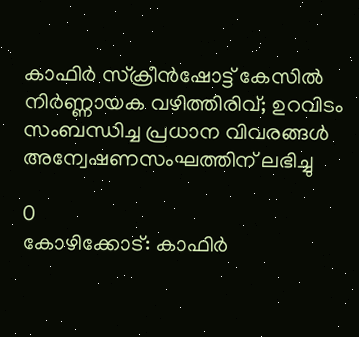കാഫിർ സ്ക്രീൻഷോട്ട് കേസിൽ നിർണ്ണായക വഴിത്തിരിവ്; ഉറവിടം സംബന്ധിച്ച പ്രധാന വിവരങ്ങൾ അന്വേഷണസംഘത്തിന് ലഭിച്ചു

0
കോഴിക്കോട്: കാഫിര്‍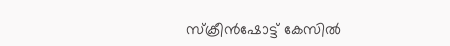സ്‌ക്രീന്‍ഷോട്ട് കേസില്‍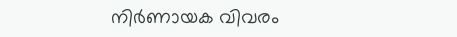നിര്‍ണായക വിവരം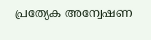പ്രത്യേക അന്വേഷണ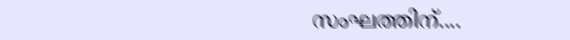സംഘത്തിന്....